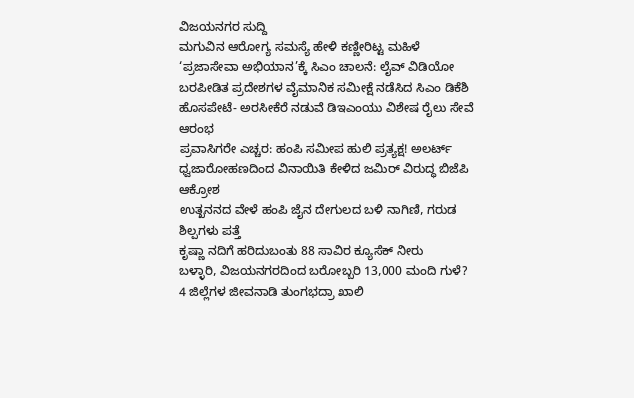ವಿಜಯನಗರ ಸುದ್ದಿ
ಮಗುವಿನ ಆರೋಗ್ಯ ಸಮಸ್ಯೆ ಹೇಳಿ ಕಣ್ಣೀರಿಟ್ಟ ಮಹಿಳೆ
‘ಪ್ರಜಾಸೇವಾ ಅಭಿಯಾನ’ಕ್ಕೆ ಸಿಎಂ ಚಾಲನೆ: ಲೈವ್ ವಿಡಿಯೋ
ಬರಪೀಡಿತ ಪ್ರದೇಶಗಳ ವೈಮಾನಿಕ ಸಮೀಕ್ಷೆ ನಡೆಸಿದ ಸಿಎಂ ಡಿಕೆಶಿ
ಹೊಸಪೇಟೆ- ಅರಸೀಕೆರೆ ನಡುವೆ ಡಿಇಎಂಯು ವಿಶೇಷ ರೈಲು ಸೇವೆ ಆರಂಭ
ಪ್ರವಾಸಿಗರೇ ಎಚ್ಚರ: ಹಂಪಿ ಸಮೀಪ ಹುಲಿ ಪ್ರತ್ಯಕ್ಷ! ಅಲರ್ಟ್
ಧ್ವಜಾರೋಹಣದಿಂದ ವಿನಾಯಿತಿ ಕೇಳಿದ ಜಮಿರ್ ವಿರುದ್ಧ ಬಿಜೆಪಿ ಆಕ್ರೋಶ
ಉತ್ಖನನದ ವೇಳೆ ಹಂಪಿ ಜೈನ ದೇಗುಲದ ಬಳಿ ನಾಗಿಣಿ, ಗರುಡ ಶಿಲ್ಪಗಳು ಪತ್ತೆ
ಕೃಷ್ಣಾ ನದಿಗೆ ಹರಿದುಬಂತು 88 ಸಾವಿರ ಕ್ಯೂಸೆಕ್ ನೀರು
ಬಳ್ಳಾರಿ, ವಿಜಯನಗರದಿಂದ ಬರೋಬ್ಬರಿ 13,000 ಮಂದಿ ಗುಳೆ?
4 ಜಿಲ್ಲೆಗಳ ಜೀವನಾಡಿ ತುಂಗಭದ್ರಾ ಖಾಲಿ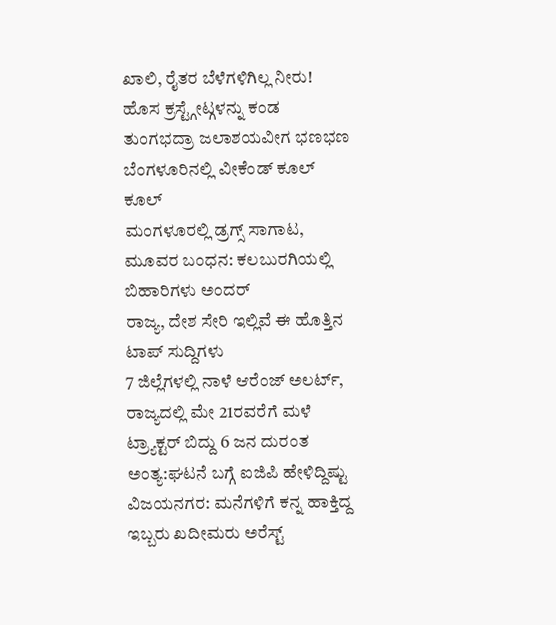ಖಾಲಿ, ರೈತರ ಬೆಳೆಗಳಿಗಿಲ್ಲ ನೀರು!
ಹೊಸ ಕ್ರಸ್ಟ್ಗೇಟ್ಗಳನ್ನು ಕಂಡ ತುಂಗಭದ್ರಾ ಜಲಾಶಯವೀಗ ಭಣಭಣ
ಬೆಂಗಳೂರಿನಲ್ಲಿ ವೀಕೆಂಡ್ ಕೂಲ್ ಕೂಲ್
ಮಂಗಳೂರಲ್ಲಿ ಡ್ರಗ್ಸ್ ಸಾಗಾಟ, ಮೂವರ ಬಂಧನ: ಕಲಬುರಗಿಯಲ್ಲಿ ಬಿಹಾರಿಗಳು ಅಂದರ್
ರಾಜ್ಯ, ದೇಶ ಸೇರಿ ಇಲ್ಲಿವೆ ಈ ಹೊತ್ತಿನ ಟಾಪ್ ಸುದ್ದಿಗಳು
7 ಜಿಲ್ಲೆಗಳಲ್ಲಿ ನಾಳೆ ಆರೆಂಜ್ ಅಲರ್ಟ್, ರಾಜ್ಯದಲ್ಲಿ ಮೇ 21ರವರೆಗೆ ಮಳೆ
ಟ್ರ್ಯಾಕ್ಟರ್ ಬಿದ್ದು 6 ಜನ ದುರಂತ ಅಂತ್ಯ:ಘಟನೆ ಬಗ್ಗೆ ಐಜಿಪಿ ಹೇಳಿದ್ದಿಷ್ಟು
ವಿಜಯನಗರ: ಮನೆಗಳಿಗೆ ಕನ್ನ ಹಾಕ್ತಿದ್ದ ಇಬ್ಬರು ಖದೀಮರು ಅರೆಸ್ಟ್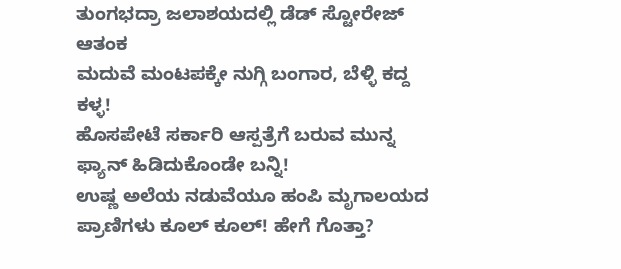ತುಂಗಭದ್ರಾ ಜಲಾಶಯದಲ್ಲಿ ಡೆಡ್ ಸ್ಟೋರೇಜ್ ಆತಂಕ
ಮದುವೆ ಮಂಟಪಕ್ಕೇ ನುಗ್ಗಿ ಬಂಗಾರ, ಬೆಳ್ಳಿ ಕದ್ದ ಕಳ್ಳ!
ಹೊಸಪೇಟೆ ಸರ್ಕಾರಿ ಆಸ್ಪತ್ರೆಗೆ ಬರುವ ಮುನ್ನ ಫ್ಯಾನ್ ಹಿಡಿದುಕೊಂಡೇ ಬನ್ನಿ!
ಉಷ್ಣ ಅಲೆಯ ನಡುವೆಯೂ ಹಂಪಿ ಮೃಗಾಲಯದ ಪ್ರಾಣಿಗಳು ಕೂಲ್ ಕೂಲ್! ಹೇಗೆ ಗೊತ್ತಾ?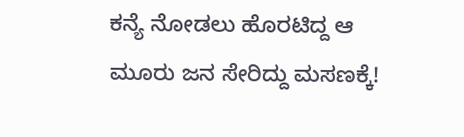ಕನ್ಯೆ ನೋಡಲು ಹೊರಟಿದ್ದ ಆ ಮೂರು ಜನ ಸೇರಿದ್ದು ಮಸಣಕ್ಕೆ!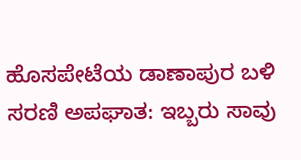ಹೊಸಪೇಟೆಯ ಡಾಣಾಪುರ ಬಳಿ ಸರಣಿ ಅಪಘಾತ: ಇಬ್ಬರು ಸಾವು